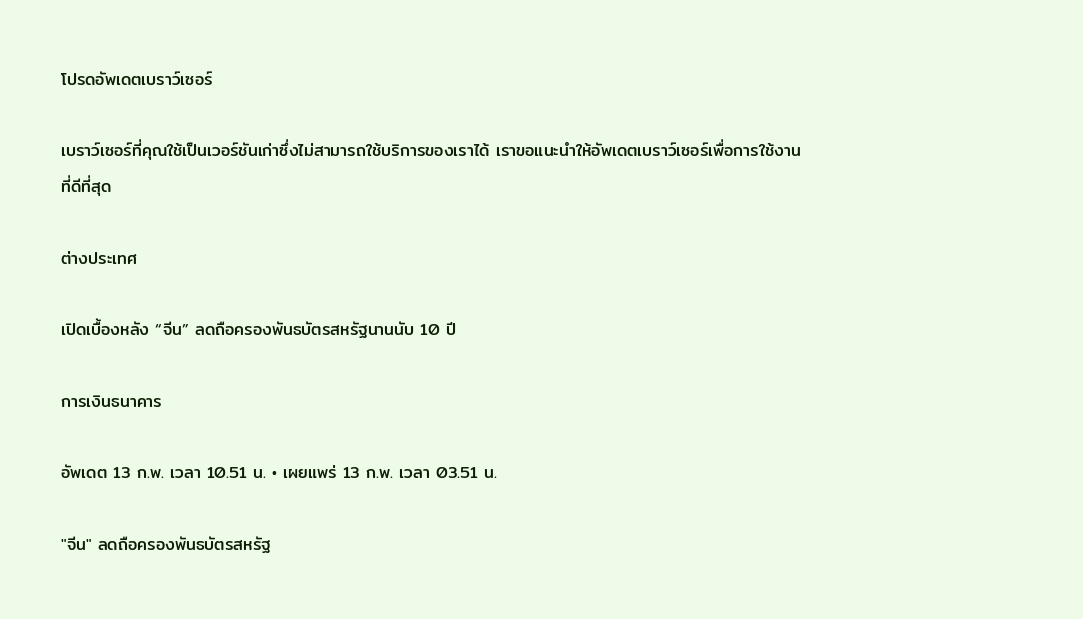โปรดอัพเดตเบราว์เซอร์

เบราว์เซอร์ที่คุณใช้เป็นเวอร์ชันเก่าซึ่งไม่สามารถใช้บริการของเราได้ เราขอแนะนำให้อัพเดตเบราว์เซอร์เพื่อการใช้งานที่ดีที่สุด

ต่างประเทศ

เปิดเบื้องหลัง “จีน” ลดถือครองพันธบัตรสหรัฐนานนับ 10 ปี

การเงินธนาคาร

อัพเดต 13 ก.พ. เวลา 10.51 น. • เผยแพร่ 13 ก.พ. เวลา 03.51 น.

"จีน" ลดถือครองพันธบัตรสหรัฐ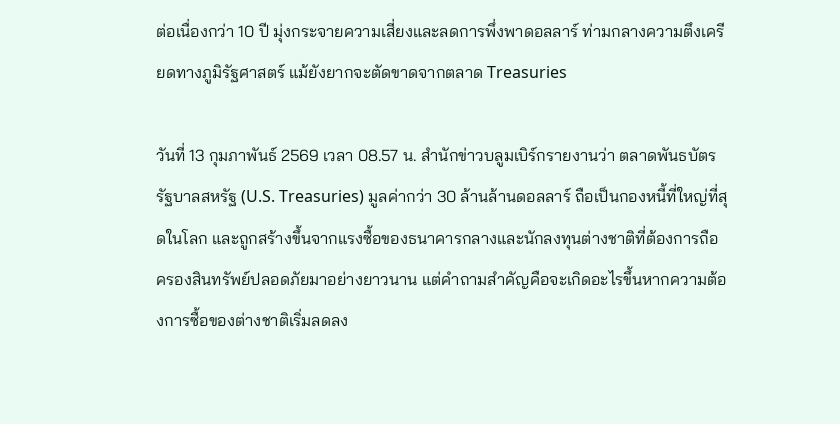ต่อเนื่องกว่า 10 ปี มุ่งกระจายความเสี่ยงและลดการพึ่งพาดอลลาร์ ท่ามกลางความตึงเครียดทางภูมิรัฐศาสตร์ แม้ยังยากจะตัดขาดจากตลาด Treasuries

วันที่ 13 กุมภาพันธ์ 2569 เวลา 08.57 น. สำนักข่าวบลูมเบิร์กรายงานว่า ตลาดพันธบัตรรัฐบาลสหรัฐ (U.S. Treasuries) มูลค่ากว่า 30 ล้านล้านดอลลาร์ ถือเป็นกองหนี้ที่ใหญ่ที่สุดในโลก และถูกสร้างขึ้นจากแรงซื้อของธนาคารกลางและนักลงทุนต่างชาติที่ต้องการถือครองสินทรัพย์ปลอดภัยมาอย่างยาวนาน แต่คำถามสำคัญคือจะเกิดอะไรขึ้นหากความต้องการซื้อของต่างชาติเริ่มลดลง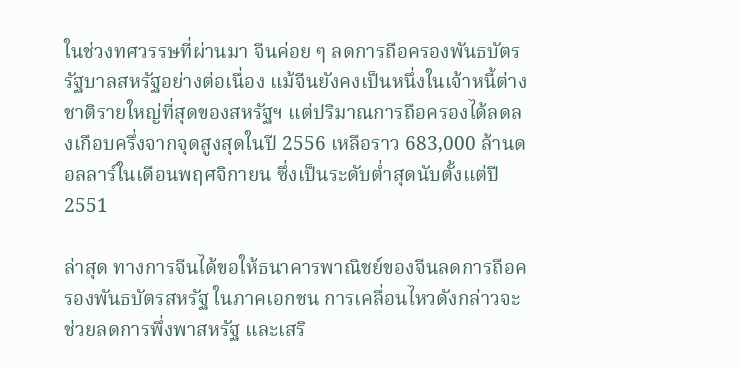ในช่วงทศวรรษที่ผ่านมา จีนค่อย ๆ ลดการถือครองพันธบัตรรัฐบาลสหรัฐอย่างต่อเนื่อง แม้จีนยังคงเป็นหนึ่งในเจ้าหนี้ต่างชาติรายใหญ่ที่สุดของสหรัฐฯ แต่ปริมาณการถือครองได้ลดลงเกือบครึ่งจากจุดสูงสุดในปี 2556 เหลือราว 683,000 ล้านดอลลาร์ในเดือนพฤศจิกายน ซึ่งเป็นระดับต่ำสุดนับตั้งแต่ปี 2551

ล่าสุด ทางการจีนได้ขอให้ธนาคารพาณิชย์ของจีนลดการถือครองพันธบัตรสหรัฐ ในภาคเอกชน การเคลื่อนไหวดังกล่าวจะช่วยลดการพึ่งพาสหรัฐ และเสริ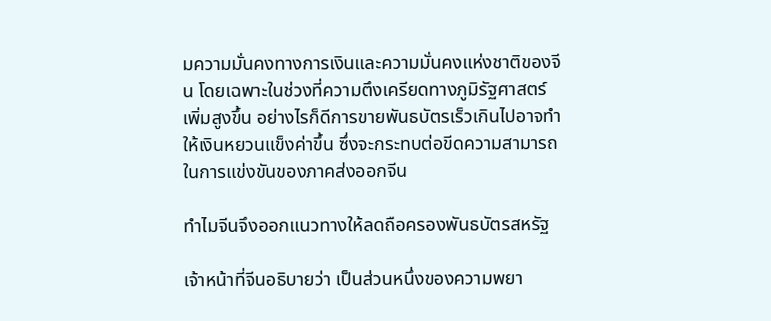มความมั่นคงทางการเงินและความมั่นคงแห่งชาติของจีน โดยเฉพาะในช่วงที่ความตึงเครียดทางภูมิรัฐศาสตร์เพิ่มสูงขึ้น อย่างไรก็ดีการขายพันธบัตรเร็วเกินไปอาจทำให้เงินหยวนแข็งค่าขึ้น ซึ่งจะกระทบต่อขีดความสามารถในการแข่งขันของภาคส่งออกจีน

ทำไมจีนจึงออกแนวทางให้ลดถือครองพันธบัตรสหรัฐ

เจ้าหน้าที่จีนอธิบายว่า เป็นส่วนหนึ่งของความพยา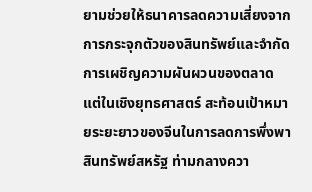ยามช่วยให้ธนาคารลดความเสี่ยงจากการกระจุกตัวของสินทรัพย์และจำกัดการเผชิญความผันผวนของตลาด แต่ในเชิงยุทธศาสตร์ สะท้อนเป้าหมายระยะยาวของจีนในการลดการพึ่งพาสินทรัพย์สหรัฐ ท่ามกลางควา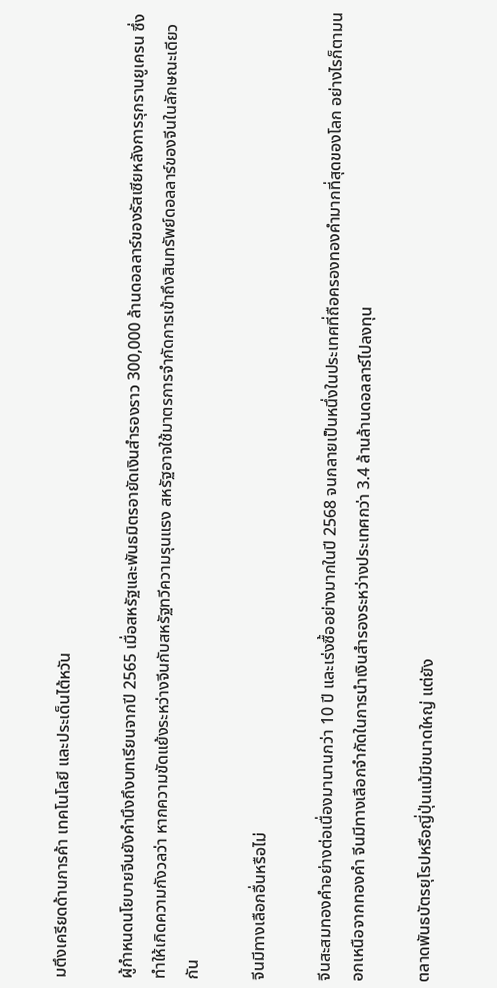มตึงเครียดด้านการค้า เทคโนโลยี และประเด็นไต้หวัน

ผู้กำหนดนโยบายจีนยังคำนึงถึงบทเรียนจากปี 2565 เมื่อสหรัฐและพันธมิตรอายัดเงินสำรองราว 300,000 ล้านดอลลาร์ของรัสเซียหลังการรุกรานยูเครน ซึ่งทำให้เกิดความกังวลว่า หากความขัดแย้งระหว่างจีนกับสหรัฐทวีความรุนแรง สหรัฐอาจใช้มาตรการจำกัดการเข้าถึงสินทรัพย์ดอลลาร์ของจีนในลักษณะเดียวกัน

จีนมีทางเลือกอื่นหรือไม่

จีนสะสมทองคำอย่างต่อเนื่องมานานกว่า 10 ปี และเร่งซื้ออย่างมากในปี 2568 จนกลายเป็นหนึ่งในประเทศที่ถือครองทองคำมากที่สุดของโลก อย่างไรก็ตามนอกเหนือจากทองคำ จีนมีทางเลือกจำกัดในการนำเงินสำรองระหว่างประเทศกว่า 3.4 ล้านล้านดอลลาร์ไปลงทุน

ตลาดพันธบัตรยุโรปหรือญี่ปุ่นแม้มีขนาดใหญ่ แต่ยัง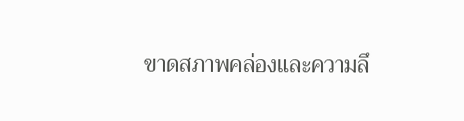ขาดสภาพคล่องและความลึ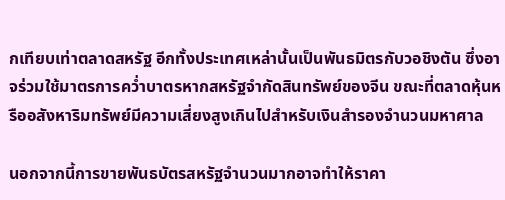กเทียบเท่าตลาดสหรัฐ อีกทั้งประเทศเหล่านั้นเป็นพันธมิตรกับวอชิงตัน ซึ่งอาจร่วมใช้มาตรการคว่ำบาตรหากสหรัฐจำกัดสินทรัพย์ของจีน ขณะที่ตลาดหุ้นหรืออสังหาริมทรัพย์มีความเสี่ยงสูงเกินไปสำหรับเงินสำรองจำนวนมหาศาล

นอกจากนี้การขายพันธบัตรสหรัฐจำนวนมากอาจทำให้ราคา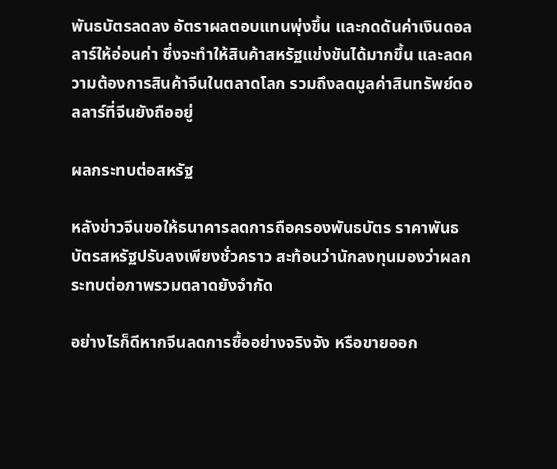พันธบัตรลดลง อัตราผลตอบแทนพุ่งขึ้น และกดดันค่าเงินดอลลาร์ให้อ่อนค่า ซึ่งจะทำให้สินค้าสหรัฐแข่งขันได้มากขึ้น และลดความต้องการสินค้าจีนในตลาดโลก รวมถึงลดมูลค่าสินทรัพย์ดอลลาร์ที่จีนยังถืออยู่

ผลกระทบต่อสหรัฐ

หลังข่าวจีนขอให้ธนาคารลดการถือครองพันธบัตร ราคาพันธบัตรสหรัฐปรับลงเพียงชั่วคราว สะท้อนว่านักลงทุนมองว่าผลกระทบต่อภาพรวมตลาดยังจำกัด

อย่างไรก็ดีหากจีนลดการซื้ออย่างจริงจัง หรือขายออก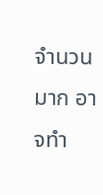จำนวนมาก อาจทำ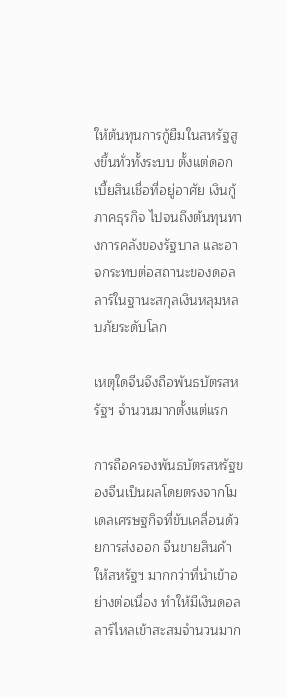ให้ต้นทุนการกู้ยืมในสหรัฐสูงขึ้นทั่วทั้งระบบ ตั้งแต่ดอกเบี้ยสินเชื่อที่อยู่อาศัย เงินกู้ภาคธุรกิจ ไปจนถึงต้นทุนทางการคลังของรัฐบาล และอาจกระทบต่อสถานะของดอลลาร์ในฐานะสกุลเงินหลุมหลบภัยระดับโลก

เหตุใดจีนจึงถือพันธบัตรสหรัฐฯ จำนวนมากตั้งแต่แรก

การถือครองพันธบัตรสหรัฐของจีนเป็นผลโดยตรงจากโมเดลเศรษฐกิจที่ขับเคลื่อนด้วยการส่งออก จีนขายสินค้าให้สหรัฐฯ มากกว่าที่นำเข้าอย่างต่อเนื่อง ทำให้มีเงินดอลลาร์ไหลเข้าสะสมจำนวนมาก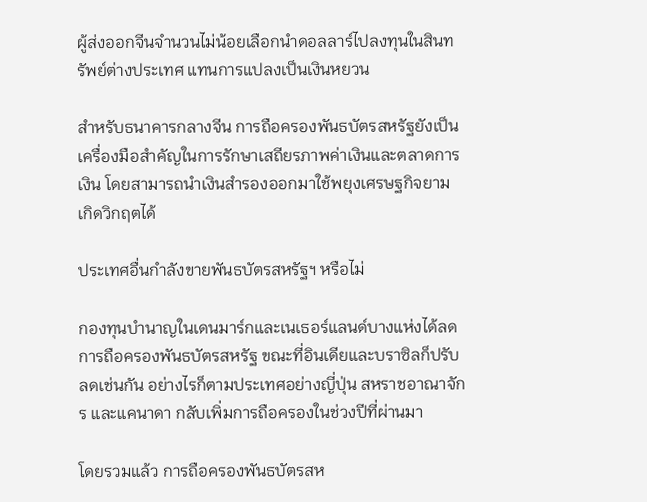ผู้ส่งออกจีนจำนวนไม่น้อยเลือกนำดอลลาร์ไปลงทุนในสินทรัพย์ต่างประเทศ แทนการแปลงเป็นเงินหยวน

สำหรับธนาคารกลางจีน การถือครองพันธบัตรสหรัฐยังเป็นเครื่องมือสำคัญในการรักษาเสถียรภาพค่าเงินและตลาดการเงิน โดยสามารถนำเงินสำรองออกมาใช้พยุงเศรษฐกิจยามเกิดวิกฤตได้

ประเทศอื่นกำลังขายพันธบัตรสหรัฐฯ หรือไม่

กองทุนบำนาญในเดนมาร์กและเนเธอร์แลนด์บางแห่งได้ลดการถือครองพันธบัตรสหรัฐ ขณะที่อินเดียและบราซิลก็ปรับลดเช่นกัน อย่างไรก็ตามประเทศอย่างญี่ปุ่น สหราชอาณาจักร และแคนาดา กลับเพิ่มการถือครองในช่วงปีที่ผ่านมา

โดยรวมแล้ว การถือครองพันธบัตรสห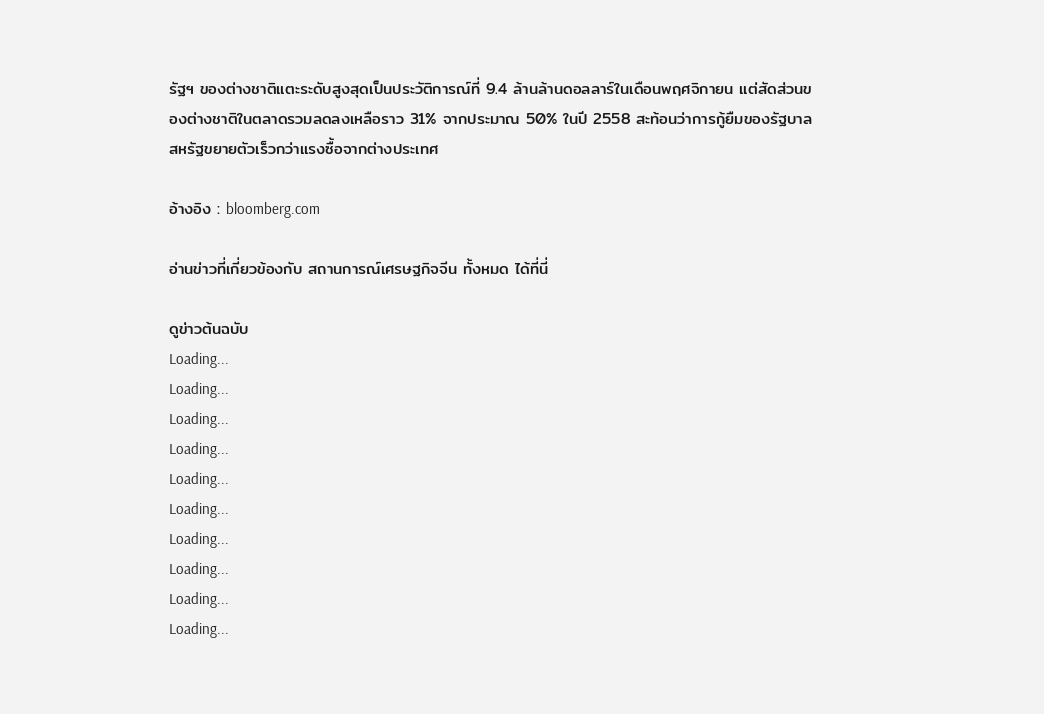รัฐฯ ของต่างชาติแตะระดับสูงสุดเป็นประวัติการณ์ที่ 9.4 ล้านล้านดอลลาร์ในเดือนพฤศจิกายน แต่สัดส่วนของต่างชาติในตลาดรวมลดลงเหลือราว 31% จากประมาณ 50% ในปี 2558 สะท้อนว่าการกู้ยืมของรัฐบาลสหรัฐขยายตัวเร็วกว่าแรงซื้อจากต่างประเทศ

อ้างอิง : bloomberg.com

อ่านข่าวที่เกี่ยวข้องกับ สถานการณ์เศรษฐกิจจีน ทั้งหมด ได้ที่นี่

ดูข่าวต้นฉบับ
Loading...
Loading...
Loading...
Loading...
Loading...
Loading...
Loading...
Loading...
Loading...
Loading...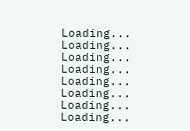Loading...
Loading...
Loading...
Loading...
Loading...
Loading...
Loading...
Loading...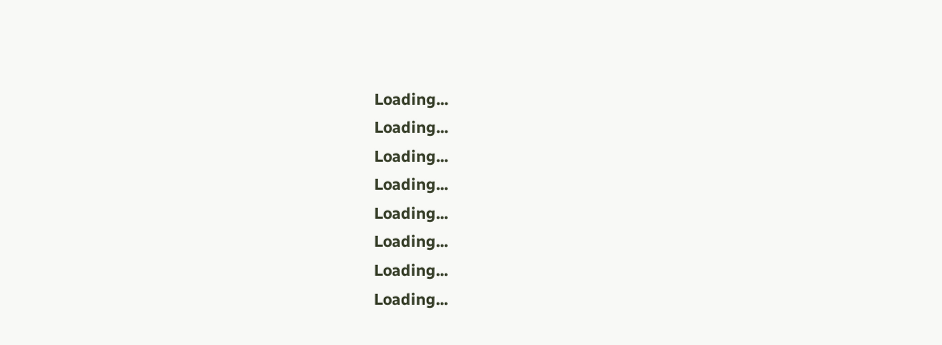Loading...
Loading...
Loading...
Loading...
Loading...
Loading...
Loading...
Loading...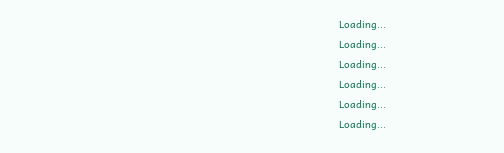Loading...
Loading...
Loading...
Loading...
Loading...
Loading...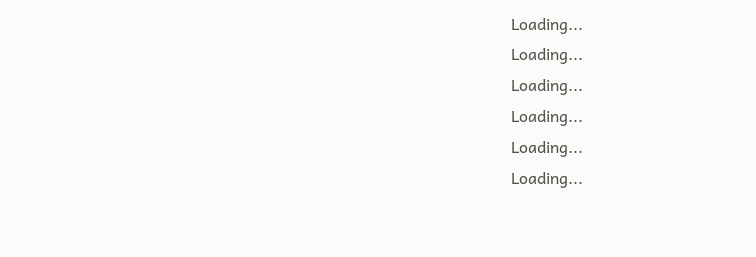Loading...
Loading...
Loading...
Loading...
Loading...
Loading...